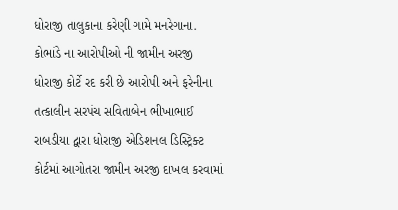ધોરાજી તાલુકાના કરેણી ગામે મનરેગાના. કોભાંડે ના આરોપીઓ ની જામીન અરજી ધોરાજી કોર્ટે રદ કરી છે આરોપી અને ફરેનીના તત્કાલીન સરપંચ સવિતાબેન ભીખાભાઈ રાબડીયા દ્વારા ધોરાજી એડિશનલ ડિસ્ટ્રિક્ટ કોર્ટમાં આગોતરા જામીન અરજી દાખલ કરવામાં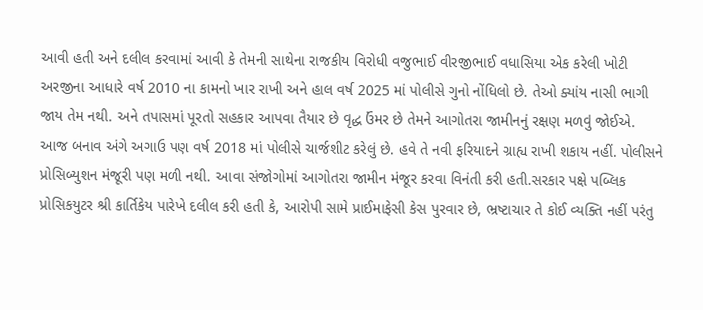આવી હતી અને દલીલ કરવામાં આવી કે તેમની સાથેના રાજકીય વિરોધી વજુભાઈ વીરજીભાઈ વધાસિયા એક કરેલી ખોટી અરજીના આધારે વર્ષ 2010 ના કામનો ખાર રાખી અને હાલ વર્ષ 2025 માં પોલીસે ગુનો નોંધિલો છે. તેઓ ક્યાંય નાસી ભાગી જાય તેમ નથી. અને તપાસમાં પૂરતો સહકાર આપવા તૈયાર છે વૃદ્ધ ઉંમર છે તેમને આગોતરા જામીનનું રક્ષણ મળવું જોઈએ.
આજ બનાવ અંગે અગાઉ પણ વર્ષ 2018 માં પોલીસે ચાર્જશીટ કરેલું છે. હવે તે નવી ફરિયાદને ગ્રાહ્ય રાખી શકાય નહીં. પોલીસને પ્રોસિબ્યુશન મંજૂરી પણ મળી નથી. આવા સંજોગોમાં આગોતરા જામીન મંજૂર કરવા વિનંતી કરી હતી.સરકાર પક્ષે પબ્લિક પ્રોસિકયુટર શ્રી કાર્તિકેય પારેખે દલીલ કરી હતી કે, આરોપી સામે પ્રાઈમાફેસી કેસ પુરવાર છે, ભ્રષ્ટાચાર તે કોઈ વ્યક્તિ નહીં પરંતુ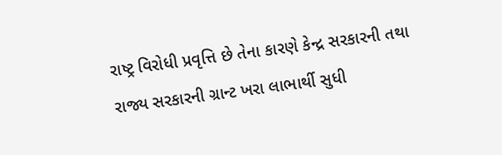રાષ્ટ્ર વિરોધી પ્રવૃત્તિ છે તેના કારણે કેન્દ્ર સરકારની તથા રાજ્ય સરકારની ગ્રાન્ટ ખરા લાભાર્થી સુધી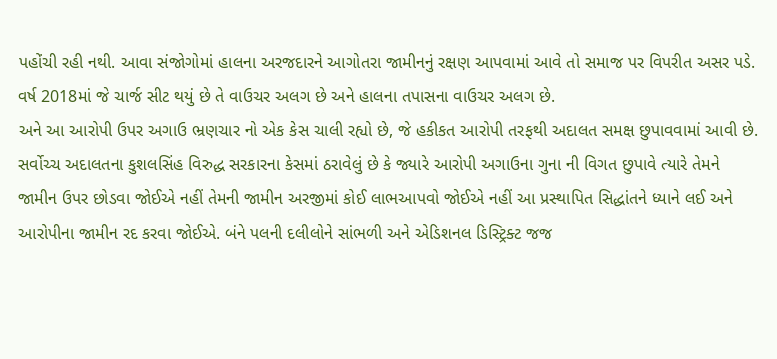પહોંચી રહી નથી. આવા સંજોગોમાં હાલના અરજદારને આગોતરા જામીનનું રક્ષણ આપવામાં આવે તો સમાજ પર વિપરીત અસર પડે. વર્ષ 2018માં જે ચાર્જ સીટ થયું છે તે વાઉચર અલગ છે અને હાલના તપાસના વાઉચર અલગ છે.
અને આ આરોપી ઉપર અગાઉ ભ્રણચાર નો એક કેસ ચાલી રહ્યો છે, જે હકીકત આરોપી તરફથી અદાલત સમક્ષ છુપાવવામાં આવી છે.
સર્વોચ્ચ અદાલતના કુશલસિંહ વિરુદ્ધ સરકારના કેસમાં ઠરાવેલું છે કે જ્યારે આરોપી અગાઉના ગુના ની વિગત છુપાવે ત્યારે તેમને જામીન ઉપર છોડવા જોઈએ નહીં તેમની જામીન અરજીમાં કોઈ લાભઆપવો જોઈએ નહીં આ પ્રસ્થાપિત સિદ્ધાંતને ધ્યાને લઈ અને આરોપીના જામીન રદ કરવા જોઈએ. બંને પલની દલીલોને સાંભળી અને એડિશનલ ડિસ્ટ્રિક્ટ જજ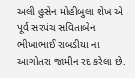અલી હુસેન મોહીબુલા શેખ એ પૂર્વ સરપંચ સવિતાબેન ભીખાભાઈ રાબડીયા ના આગોતરા જામીન રદ કરેલા છે.